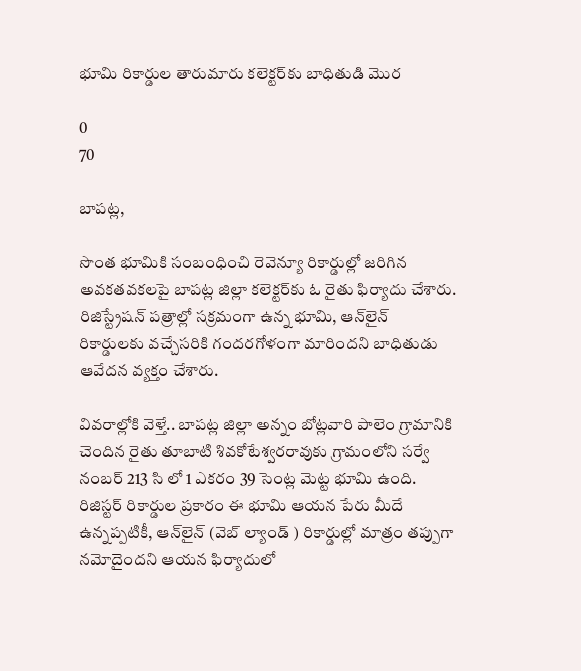భూమి రికార్డుల తారుమారు కలెక్టర్‌కు బాధితుడి మొర

0
70

బాపట్ల,

సొంత భూమికి సంబంధించి రెవెన్యూ రికార్డుల్లో జరిగిన అవకతవకలపై బాపట్ల జిల్లా కలెక్టర్‌కు ఓ రైతు ఫిర్యాదు చేశారు. రిజిస్ట్రేషన్ పత్రాల్లో సక్రమంగా ఉన్న భూమి, ఆన్‌లైన్ రికార్డులకు వచ్చేసరికి గందరగోళంగా మారిందని బాధితుడు ఆవేదన వ్యక్తం చేశారు.

వివరాల్లోకి వెళ్తే.. బాపట్ల జిల్లా అన్నం బోట్లవారి పాలెం గ్రామానికి చెందిన రైతు తూబాటి శివకోటేశ్వరరావుకు గ్రామంలోని సర్వే నంబర్ 213 సి లో 1 ఎకరం 39 సెంట్ల మెట్ట భూమి ఉంది. రిజిస్టర్ రికార్డుల ప్రకారం ఈ భూమి ఆయన పేరు మీదే ఉన్నప్పటికీ, ఆన్‌లైన్ (వెబ్ ల్యాండ్ ) రికార్డుల్లో మాత్రం తప్పుగా నమోదైందని ఆయన ఫిర్యాదులో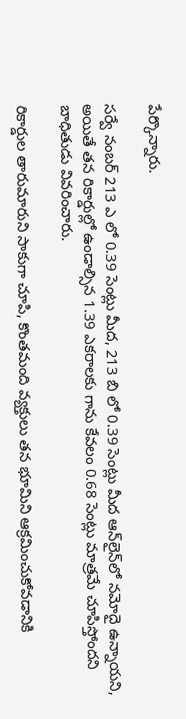పేర్కొన్నారు.

సర్వే నంబర్ 213 ఎ లో 0.39 సెంట్లు మీద, 213 బి లో 0.39 సెంట్లు మీద ఆన్‌లైన్‌లో నమోదై ఉన్నాయని, అయితే తన రికార్డుల్లో ఉండాల్సిన 1.39 ఎకరాలకు గాను కేవలం 0.68 సెంట్లు మాత్రమే చూపిస్తోందని బాధితుడు వివరించారు.

రికార్డుల తారుమారుని సాకుగా చూపి, కొంతమంది వ్యక్తులు తన భూమిని ఆక్రమించుకోవడానికి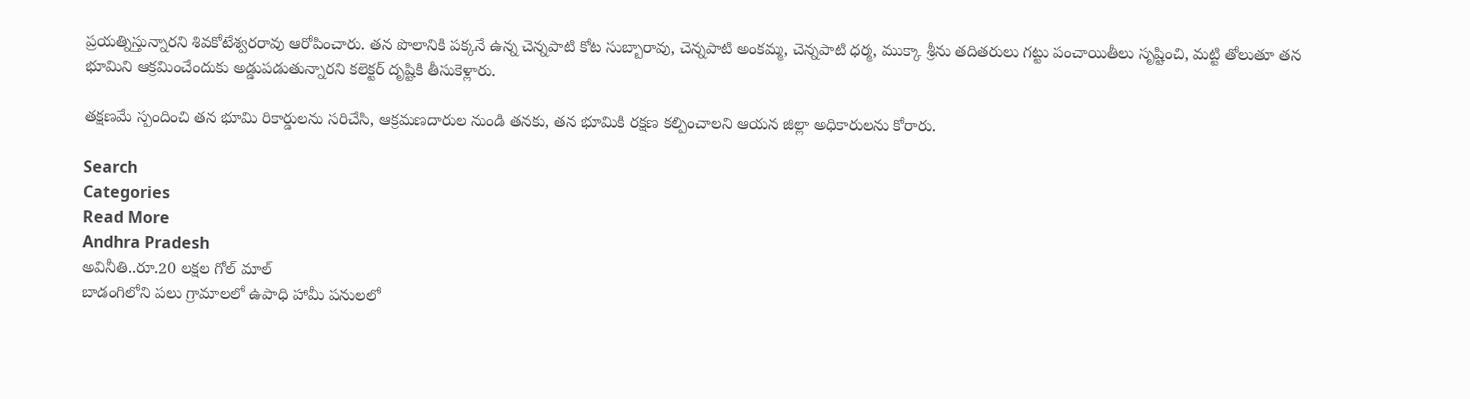ప్రయత్నిస్తున్నారని శివకోటేశ్వరరావు ఆరోపించారు. తన పొలానికి పక్కనే ఉన్న చెన్నపాటి కోట సుబ్బారావు, చెన్నపాటి అంకమ్మ, చెన్నపాటి ధర్మ, ముక్కా శ్రీను తదితరులు గట్టు పంచాయితీలు సృష్టించి, మట్టి తోలుతూ తన భూమిని ఆక్రమించేందుకు అడ్డుపడుతున్నారని కలెక్టర్‌ దృష్టికి తీసుకెళ్లారు.

తక్షణమే స్పందించి తన భూమి రికార్డులను సరిచేసి, ఆక్రమణదారుల నుండి తనకు, తన భూమికి రక్షణ కల్పించాలని ఆయన జిల్లా అధికారులను కోరారు.

Search
Categories
Read More
Andhra Pradesh
అవినీతి..రూ.20 లక్షల గోల్ మాల్
బాడంగిలోని పలు గ్రామాలలో ఉపాధి హామీ పనులలో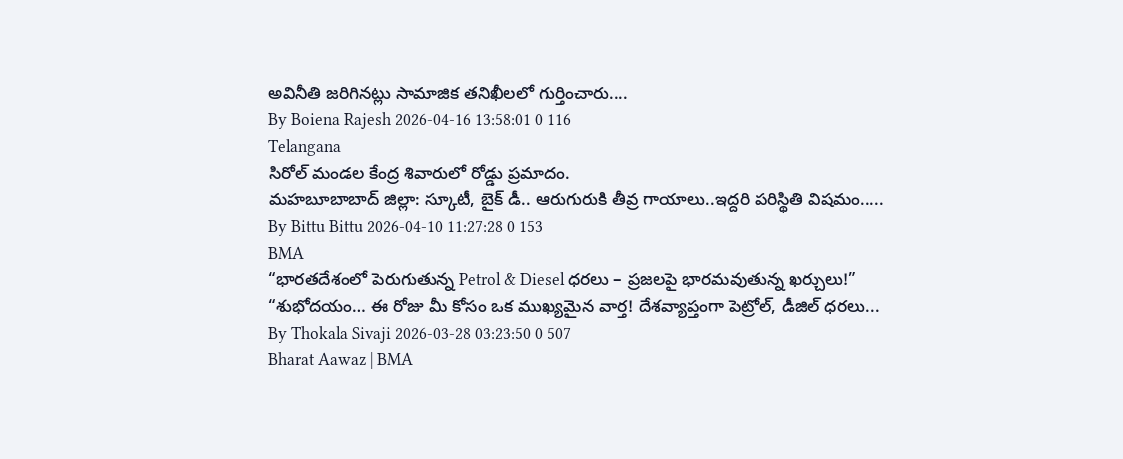అవినీతి జరిగినట్లు సామాజిక తనిఖీలలో గుర్తించారు....
By Boiena Rajesh 2026-04-16 13:58:01 0 116
Telangana
సిరోల్ మండల కేంద్ర శివారులో రోడ్డు ప్రమాదం.
మహబూబాబాద్ జిల్లా: స్కూటీ, బైక్ డీ.. ఆరుగురుకి తీవ్ర గాయాలు..ఇద్దరి పరిస్థితి విషమం.....
By Bittu Bittu 2026-04-10 11:27:28 0 153
BMA
“భారతదేశంలో పెరుగుతున్న Petrol & Diesel ధరలు – ప్రజలపై భారమవుతున్న ఖర్చులు!”
“శుభోదయం… ఈ రోజు మీ కోసం ఒక ముఖ్యమైన వార్త! దేశవ్యాప్తంగా పెట్రోల్, డీజిల్ ధరలు...
By Thokala Sivaji 2026-03-28 03:23:50 0 507
Bharat Aawaz | BMA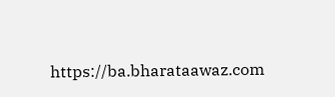https://ba.bharataawaz.com